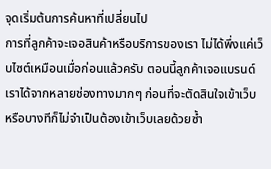จุดเริ่มต้นการค้นหาที่เปลี่ยนไป
การที่ลูกค้าจะเจอสินค้าหรือบริการของเรา ไม่ได้พึ่งแค่เว็บไซต์เหมือนเมื่อก่อนแล้วครับ ตอนนี้ลูกค้าเจอแบรนด์เราได้จากหลายช่องทางมากๆ ก่อนที่จะตัดสินใจเข้าเว็บ หรือบางทีก็ไม่จำเป็นต้องเข้าเว็บเลยด้วยซ้ำ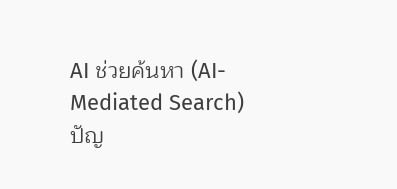AI ช่วยค้นหา (AI-Mediated Search)
ปัญ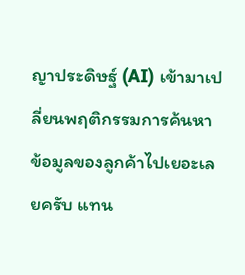ญาประดิษฐ์ (AI) เข้ามาเปลี่ยนพฤติกรรมการค้นหาข้อมูลของลูกค้าไปเยอะเลยครับ แทน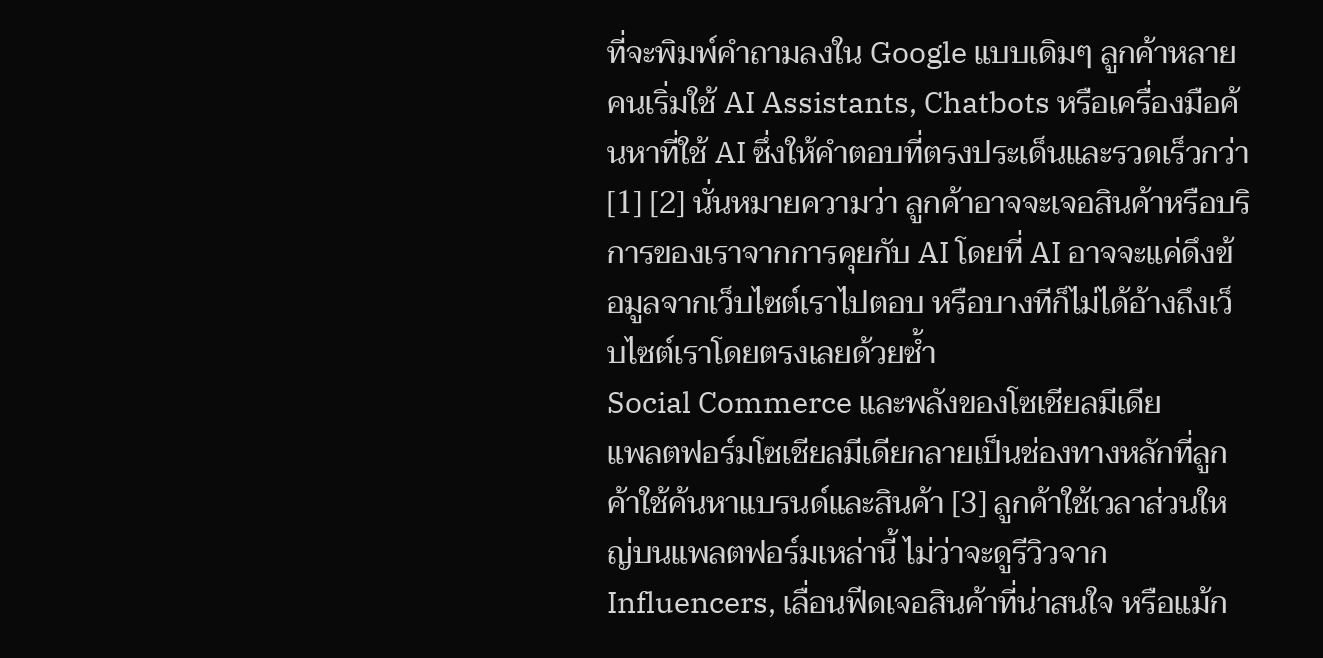ที่จะพิมพ์คำถามลงใน Google แบบเดิมๆ ลูกค้าหลายคนเริ่มใช้ AI Assistants, Chatbots หรือเครื่องมือค้นหาที่ใช้ AI ซึ่งให้คำตอบที่ตรงประเด็นและรวดเร็วกว่า [1] [2] นั่นหมายความว่า ลูกค้าอาจจะเจอสินค้าหรือบริการของเราจากการคุยกับ AI โดยที่ AI อาจจะแค่ดึงข้อมูลจากเว็บไซต์เราไปตอบ หรือบางทีก็ไม่ได้อ้างถึงเว็บไซต์เราโดยตรงเลยด้วยซ้ำ
Social Commerce และพลังของโซเชียลมีเดีย
แพลตฟอร์มโซเชียลมีเดียกลายเป็นช่องทางหลักที่ลูกค้าใช้ค้นหาแบรนด์และสินค้า [3] ลูกค้าใช้เวลาส่วนใหญ่บนแพลตฟอร์มเหล่านี้ ไม่ว่าจะดูรีวิวจาก Influencers, เลื่อนฟีดเจอสินค้าที่น่าสนใจ หรือแม้ก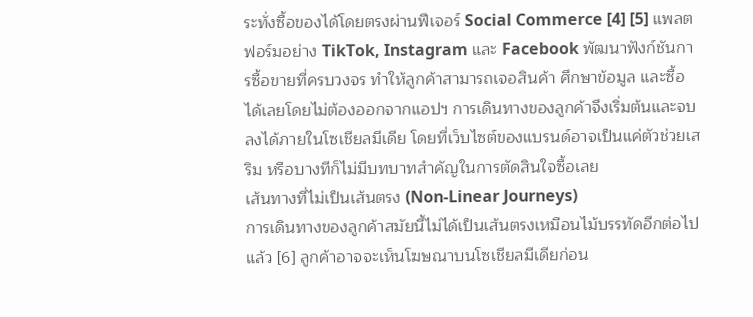ระทั่งซื้อของได้โดยตรงผ่านฟีเจอร์ Social Commerce [4] [5] แพลตฟอร์มอย่าง TikTok, Instagram และ Facebook พัฒนาฟังก์ชันการซื้อขายที่ครบวงจร ทำให้ลูกค้าสามารถเจอสินค้า ศึกษาข้อมูล และซื้อได้เลยโดยไม่ต้องออกจากแอปฯ การเดินทางของลูกค้าจึงเริ่มต้นและจบลงได้ภายในโซเชียลมีเดีย โดยที่เว็บไซต์ของแบรนด์อาจเป็นแค่ตัวช่วยเสริม หรือบางทีก็ไม่มีบทบาทสำคัญในการตัดสินใจซื้อเลย
เส้นทางที่ไม่เป็นเส้นตรง (Non-Linear Journeys)
การเดินทางของลูกค้าสมัยนี้ไม่ได้เป็นเส้นตรงเหมือนไม้บรรทัดอีกต่อไปแล้ว [6] ลูกค้าอาจจะเห็นโฆษณาบนโซเชียลมีเดียก่อน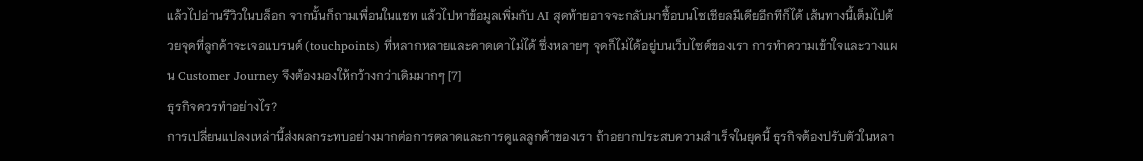แล้วไปอ่านรีวิวในบล็อก จากนั้นก็ถามเพื่อนในแชท แล้วไปหาข้อมูลเพิ่มกับ AI สุดท้ายอาจจะกลับมาซื้อบนโซเชียลมีเดียอีกทีก็ได้ เส้นทางนี้เต็มไปด้วยจุดที่ลูกค้าจะเจอแบรนด์ (touchpoints) ที่หลากหลายและคาดเดาไม่ได้ ซึ่งหลายๆ จุดก็ไม่ได้อยู่บนเว็บไซต์ของเรา การทำความเข้าใจและวางแผน Customer Journey จึงต้องมองให้กว้างกว่าเดิมมากๆ [7]
ธุรกิจควรทำอย่างไร?
การเปลี่ยนแปลงเหล่านี้ส่งผลกระทบอย่างมากต่อการตลาดและการดูแลลูกค้าของเรา ถ้าอยากประสบความสำเร็จในยุคนี้ ธุรกิจต้องปรับตัวในหลา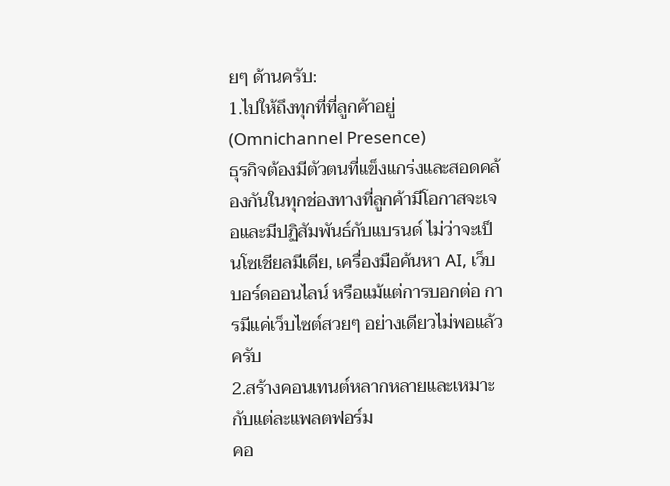ยๆ ด้านครับ:
1.ไปให้ถึงทุกที่ที่ลูกค้าอยู่ (Omnichannel Presence)
ธุรกิจต้องมีตัวตนที่แข็งแกร่งและสอดคล้องกันในทุกช่องทางที่ลูกค้ามีโอกาสจะเจอและมีปฏิสัมพันธ์กับแบรนด์ ไม่ว่าจะเป็นโซเชียลมีเดีย, เครื่องมือค้นหา AI, เว็บบอร์ดออนไลน์ หรือแม้แต่การบอกต่อ การมีแค่เว็บไซต์สวยๆ อย่างเดียวไม่พอแล้วครับ
2.สร้างคอนเทนต์หลากหลายและเหมาะกับแต่ละแพลตฟอร์ม
คอ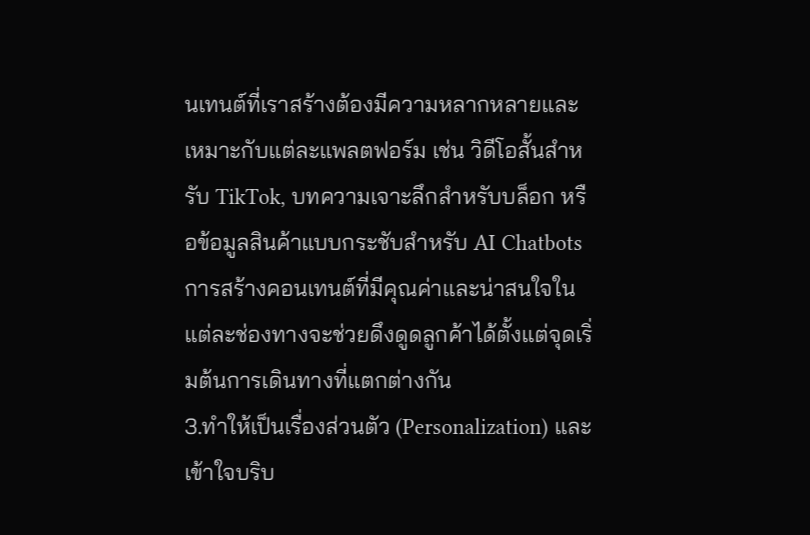นเทนต์ที่เราสร้างต้องมีความหลากหลายและเหมาะกับแต่ละแพลตฟอร์ม เช่น วิดีโอสั้นสำหรับ TikTok, บทความเจาะลึกสำหรับบล็อก หรือข้อมูลสินค้าแบบกระชับสำหรับ AI Chatbots การสร้างคอนเทนต์ที่มีคุณค่าและน่าสนใจในแต่ละช่องทางจะช่วยดึงดูดลูกค้าได้ตั้งแต่จุดเริ่มต้นการเดินทางที่แตกต่างกัน
3.ทำให้เป็นเรื่องส่วนตัว (Personalization) และเข้าใจบริบ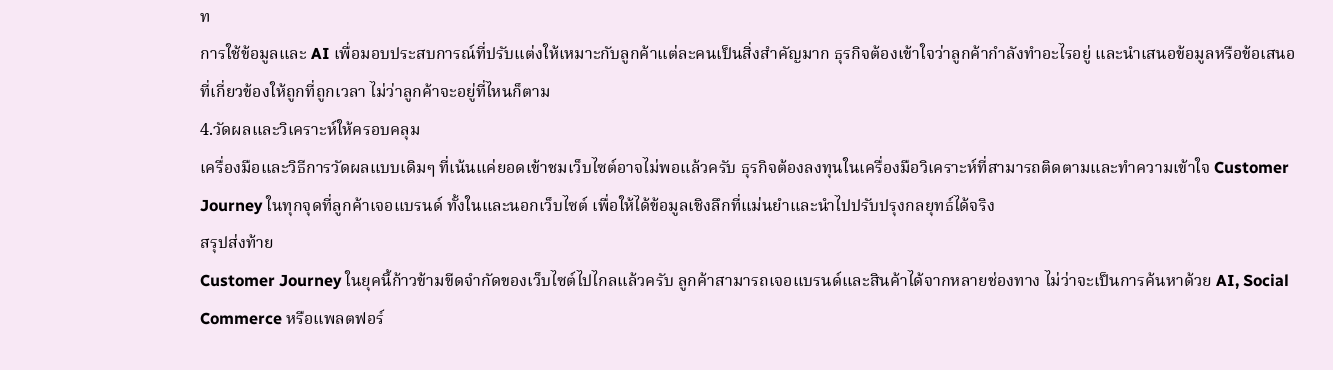ท
การใช้ข้อมูลและ AI เพื่อมอบประสบการณ์ที่ปรับแต่งให้เหมาะกับลูกค้าแต่ละคนเป็นสิ่งสำคัญมาก ธุรกิจต้องเข้าใจว่าลูกค้ากำลังทำอะไรอยู่ และนำเสนอข้อมูลหรือข้อเสนอที่เกี่ยวข้องให้ถูกที่ถูกเวลา ไม่ว่าลูกค้าจะอยู่ที่ไหนก็ตาม
4.วัดผลและวิเคราะห์ให้ครอบคลุม
เครื่องมือและวิธีการวัดผลแบบเดิมๆ ที่เน้นแค่ยอดเข้าชมเว็บไซต์อาจไม่พอแล้วครับ ธุรกิจต้องลงทุนในเครื่องมือวิเคราะห์ที่สามารถติดตามและทำความเข้าใจ Customer Journey ในทุกจุดที่ลูกค้าเจอแบรนด์ ทั้งในและนอกเว็บไซต์ เพื่อให้ได้ข้อมูลเชิงลึกที่แม่นยำและนำไปปรับปรุงกลยุทธ์ได้จริง
สรุปส่งท้าย
Customer Journey ในยุคนี้ก้าวข้ามขีดจำกัดของเว็บไซต์ไปไกลแล้วครับ ลูกค้าสามารถเจอแบรนด์และสินค้าได้จากหลายช่องทาง ไม่ว่าจะเป็นการค้นหาด้วย AI, Social Commerce หรือแพลตฟอร์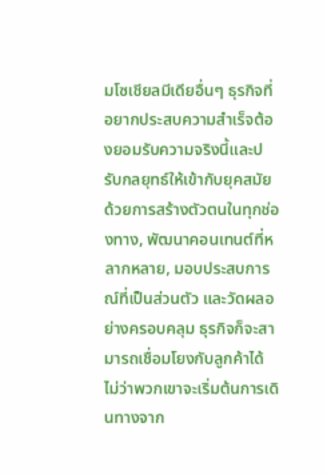มโซเชียลมีเดียอื่นๆ ธุรกิจที่อยากประสบความสำเร็จต้องยอมรับความจริงนี้และปรับกลยุทธ์ให้เข้ากับยุคสมัย ด้วยการสร้างตัวตนในทุกช่องทาง, พัฒนาคอนเทนต์ที่หลากหลาย, มอบประสบการณ์ที่เป็นส่วนตัว และวัดผลอย่างครอบคลุม ธุรกิจก็จะสามารถเชื่อมโยงกับลูกค้าได้ ไม่ว่าพวกเขาจะเริ่มต้นการเดินทางจาก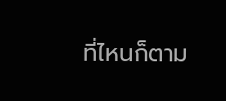ที่ไหนก็ตาม